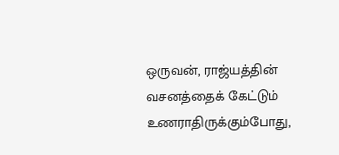ஒருவன், ராஜ்யத்தின் வசனத்தைக் கேட்டும் உணராதிருக்கும்போது,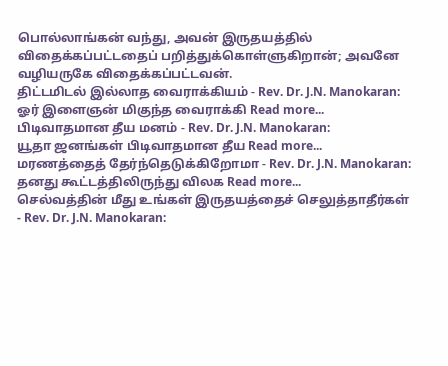பொல்லாங்கன் வந்து, அவன் இருதயத்தில் விதைக்கப்பட்டதைப் பறித்துக்கொள்ளுகிறான்; அவனே வழியருகே விதைக்கப்பட்டவன்.
திட்டமிடல் இல்லாத வைராக்கியம் - Rev. Dr. J.N. Manokaran:
ஓர் இளைஞன் மிகுந்த வைராக்கி Read more...
பிடிவாதமான தீய மனம் - Rev. Dr. J.N. Manokaran:
யூதா ஜனங்கள் பிடிவாதமான தீய Read more...
மரணத்தைத் தேர்ந்தெடுக்கிறோமா - Rev. Dr. J.N. Manokaran:
தனது கூட்டத்திலிருந்து விலக Read more...
செல்வத்தின் மீது உங்கள் இருதயத்தைச் செலுத்தாதீர்கள் - Rev. Dr. J.N. Manokaran: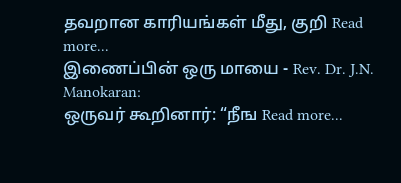தவறான காரியங்கள் மீது, குறி Read more...
இணைப்பின் ஒரு மாயை - Rev. Dr. J.N. Manokaran:
ஒருவர் கூறினார்: “நீங Read more...